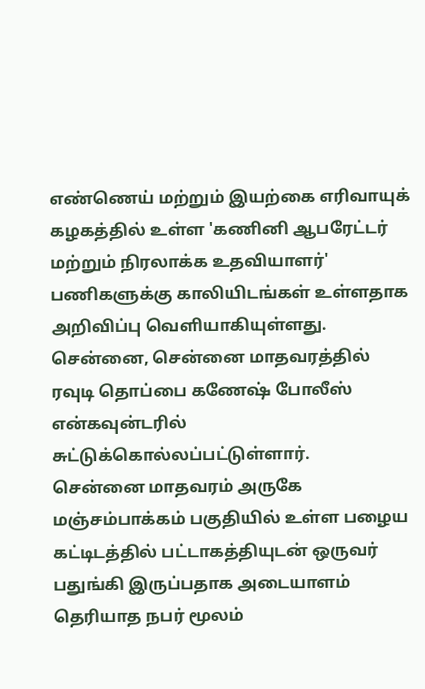எண்ணெய் மற்றும் இயற்கை எரிவாயுக் கழகத்தில் உள்ள 'கணினி ஆபரேட்டர் மற்றும் நிரலாக்க உதவியாளர்' பணிகளுக்கு காலியிடங்கள் உள்ளதாக அறிவிப்பு வெளியாகியுள்ளது.
சென்னை, சென்னை மாதவரத்தில் ரவுடி தொப்பை கணேஷ் போலீஸ் என்கவுன்டரில் சுட்டுக்கொல்லப்பட்டுள்ளார்.
சென்னை மாதவரம் அருகே மஞ்சம்பாக்கம் பகுதியில் உள்ள பழைய கட்டிடத்தில் பட்டாகத்தியுடன் ஒருவர் பதுங்கி இருப்பதாக அடையாளம் தெரியாத நபர் மூலம்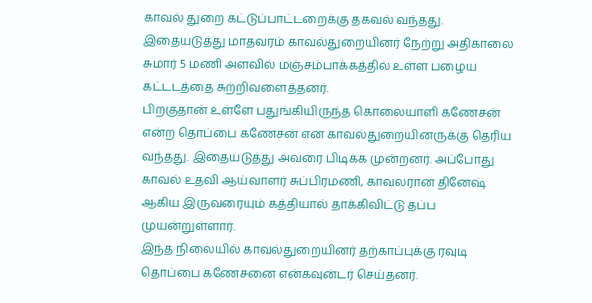காவல் துறை கட்டுப்பாட்டறைக்கு தகவல் வந்தது. இதையடுத்து மாதவரம் காவல்துறையினர் நேற்று அதிகாலை சுமார் 5 மணி அளவில் மஞ்சம்பாக்கத்தில் உள்ள பழைய கட்டடத்தை சுற்றிவளைத்தனர்.
பிறகுதான் உள்ளே பதுங்கியிருந்த கொலையாளி கணேசன் என்ற தொப்பை கணேசன் என காவல்துறையினருக்கு தெரிய வந்தது. இதையடுத்து அவரை பிடிக்க முன்றனர். அப்போது காவல் உதவி ஆய்வாளர் சுப்பிரமணி, காவலரான தினேஷ் ஆகிய இருவரையும் கத்தியால் தாக்கிவிட்டு தப்ப முயன்றுள்ளார்.
இந்த நிலையில் காவல்துறையினர் தற்காப்புக்கு ரவுடி தொப்பை கணேசனை என்கவுன்டர் செய்தனர்.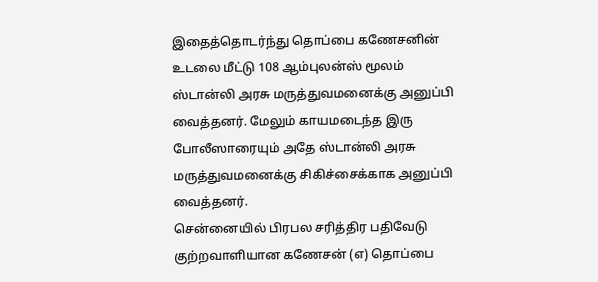இதைத்தொடர்ந்து தொப்பை கணேசனின் உடலை மீட்டு 108 ஆம்புலன்ஸ் மூலம் ஸ்டான்லி அரசு மருத்துவமனைக்கு அனுப்பி வைத்தனர். மேலும் காயமடைந்த இரு போலீஸாரையும் அதே ஸ்டான்லி அரசு மருத்துவமனைக்கு சிகிச்சைக்காக அனுப்பி வைத்தனர்.
சென்னையில் பிரபல சரித்திர பதிவேடு குற்றவாளியான கணேசன் (எ) தொப்பை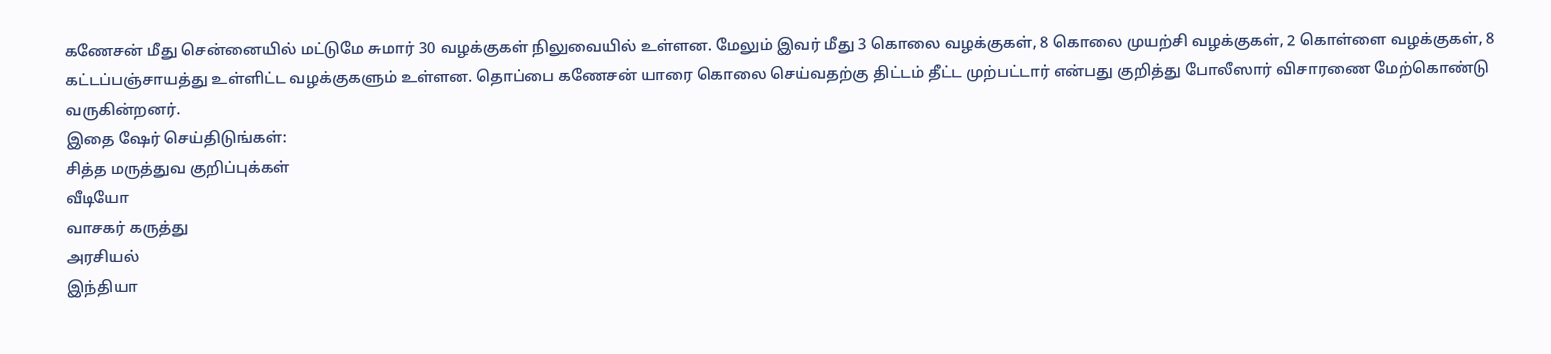கணேசன் மீது சென்னையில் மட்டுமே சுமார் 30 வழக்குகள் நிலுவையில் உள்ளன. மேலும் இவர் மீது 3 கொலை வழக்குகள், 8 கொலை முயற்சி வழக்குகள், 2 கொள்ளை வழக்குகள், 8 கட்டப்பஞ்சாயத்து உள்ளிட்ட வழக்குகளும் உள்ளன. தொப்பை கணேசன் யாரை கொலை செய்வதற்கு திட்டம் தீட்ட முற்பட்டார் என்பது குறித்து போலீஸார் விசாரணை மேற்கொண்டு வருகின்றனர்.
இதை ஷேர் செய்திடுங்கள்:
சித்த மருத்துவ குறிப்புக்கள்
வீடியோ
வாசகர் கருத்து
அரசியல்
இந்தியா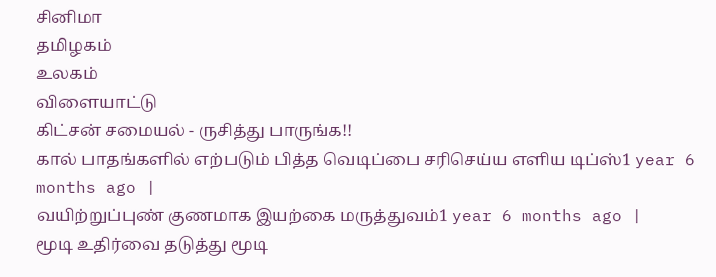சினிமா
தமிழகம்
உலகம்
விளையாட்டு
கிட்சன் சமையல் - ருசித்து பாருங்க!!
கால் பாதங்களில் எற்படும் பித்த வெடிப்பை சரிசெய்ய எளிய டிப்ஸ்1 year 6 months ago |
வயிற்றுப்புண் குணமாக இயற்கை மருத்துவம்1 year 6 months ago |
மூடி உதிர்வை தடுத்து மூடி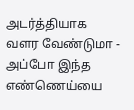அடர்த்தியாக வளர வேண்டுமா - அப்போ இந்த எண்ணெய்யை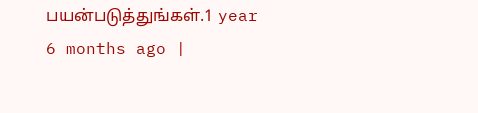பயன்படுத்துங்கள்.1 year 6 months ago |